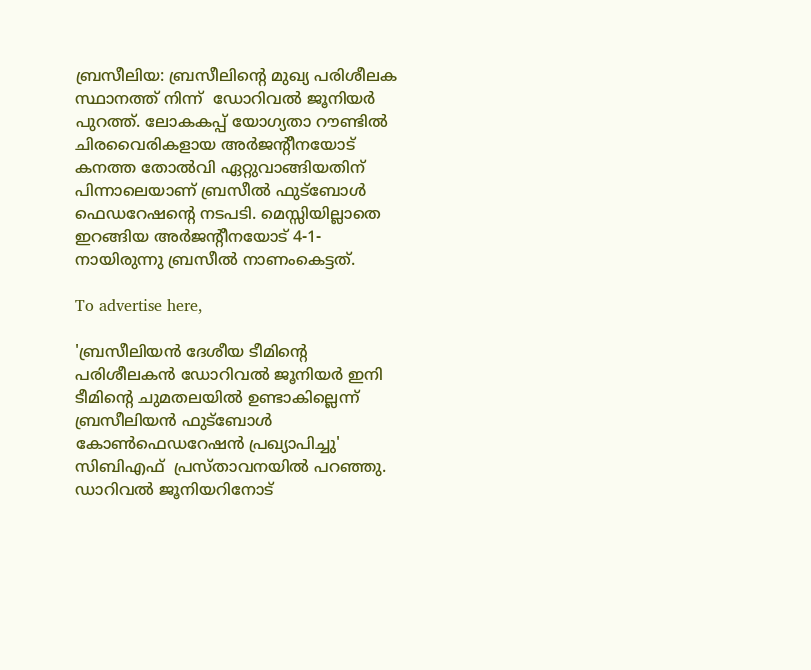ബ്രസീലിയ: ബ്രസീലിന്റെ മുഖ്യ പരിശീലക സ്ഥാനത്ത് നിന്ന്  ഡോറിവല്‍ ജൂനിയര്‍ പുറത്ത്‌. ലോകകപ്പ് യോഗ്യതാ റൗണ്ടില്‍ ചിരവൈരികളായ അര്‍ജന്റീനയോട് കനത്ത തോല്‍വി ഏറ്റുവാങ്ങിയതിന് പിന്നാലെയാണ് ബ്രസീല്‍ ഫുട്‌ബോള്‍ ഫെഡറേഷന്റെ നടപടി. മെസ്സിയില്ലാതെ ഇറങ്ങിയ അര്‍ജന്റീനയോട് 4-1-നായിരുന്നു ബ്രസീല്‍ നാണംകെട്ടത്‌.

To advertise here,

'ബ്രസീലിയന്‍ ദേശീയ ടീമിന്റെ പരിശീലകന്‍ ഡോറിവല്‍ ജൂനിയര്‍ ഇനി ടീമിന്റെ ചുമതലയില്‍ ഉണ്ടാകില്ലെന്ന് ബ്രസീലിയന്‍ ഫുട്‌ബോള്‍ കോണ്‍ഫെഡറേഷന്‍ പ്രഖ്യാപിച്ചു' സിബിഎഫ്  പ്രസ്താവനയില്‍ പറഞ്ഞു. ഡാറിവല്‍ ജൂനിയറിനോട്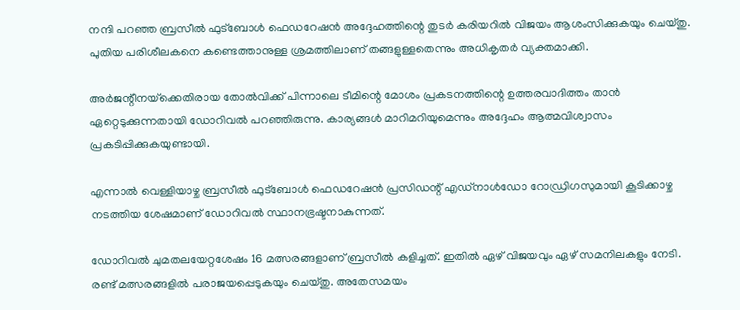നന്ദി പറഞ്ഞ ബ്രസീല്‍ ഫുട്‌ബോള്‍ ഫെഡറേഷന്‍ അദ്ദേഹത്തിന്റെ തുടര്‍ കരിയറില്‍ വിജയം ആശംസിക്കുകയും ചെയ്തു. പുതിയ പരിശീലകനെ കണ്ടെത്താനുള്ള ശ്രമത്തിലാണ് തങ്ങളുള്ളതെന്നും അധികൃതര്‍ വ്യക്തമാക്കി.

അര്‍ജന്റീനയ്‌ക്കെതിരായ തോല്‍വിക്ക് പിന്നാലെ ടീമിന്റെ മോശം പ്രകടനത്തിന്റെ ഉത്തരവാദിത്തം താന്‍ ഏറ്റെടുക്കുന്നതായി ഡോറിവല്‍ പറഞ്ഞിരുന്നു. കാര്യങ്ങള്‍ മാറിമറിയുമെന്നും അദ്ദേഹം ആത്മവിശ്വാസം പ്രകടിപ്പിക്കുകയുണ്ടായി.

എന്നാല്‍ വെള്ളിയാഴ്ച ബ്രസീല്‍ ഫുട്‌ബോള്‍ ഫെഡറേഷന്‍ പ്രസിഡന്റ് എഡ്‌നാള്‍ഡോ റോഡ്രിഗസുമായി കൂടിക്കാഴ്ച നടത്തിയ ശേഷമാണ് ഡോറിവല്‍ സ്ഥാനഭ്രഷ്ടനാകുന്നത്.

ഡോറിവല്‍ ചുമതലയേറ്റശേഷം 16 മത്സരങ്ങളാണ് ബ്രസീല്‍ കളിച്ചത്. ഇതില്‍ ഏഴ് വിജയവും ഏഴ് സമനിലകളും നേടി. രണ്ട് മത്സരങ്ങളില്‍ പരാജയപ്പെടുകയും ചെയ്തു. അതേസമയം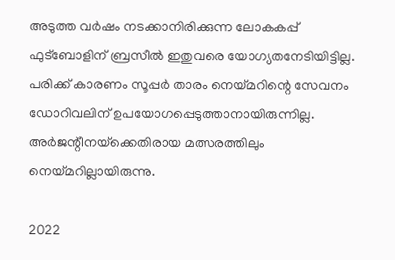അടുത്ത വര്‍ഷം നടക്കാനിരിക്കുന്ന ലോകകപ്പ് ഫുട്‌ബോളിന് ബ്രസീല്‍ ഇതുവരെ യോഗ്യതനേടിയിട്ടില്ല. പരിക്ക് കാരണം സൂപ്പര്‍ താരം നെയ്മറിന്റെ സേവനം ഡോറിവലിന് ഉപയോഗപ്പെടുത്താനായിരുന്നില്ല. അര്‍ജന്റീനയ്‌ക്കെതിരായ മത്സരത്തിലും നെയ്മറില്ലായിരുന്നു.

2022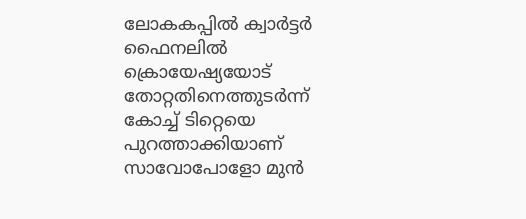ലോകകപ്പില്‍ ക്വാര്‍ട്ടര്‍ ഫൈനലില്‍ ക്രൊയേഷ്യയോട് തോറ്റതിനെത്തുടര്‍ന്ന് കോച്ച് ടിറ്റെയെ പുറത്താക്കിയാണ് സാവോപോളോ മുന്‍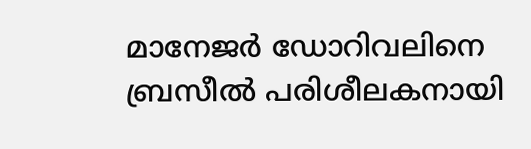മാനേജര്‍ ഡോറിവലിനെ ബ്രസീല്‍ പരിശീലകനായി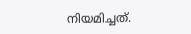നിയമിച്ചത്.